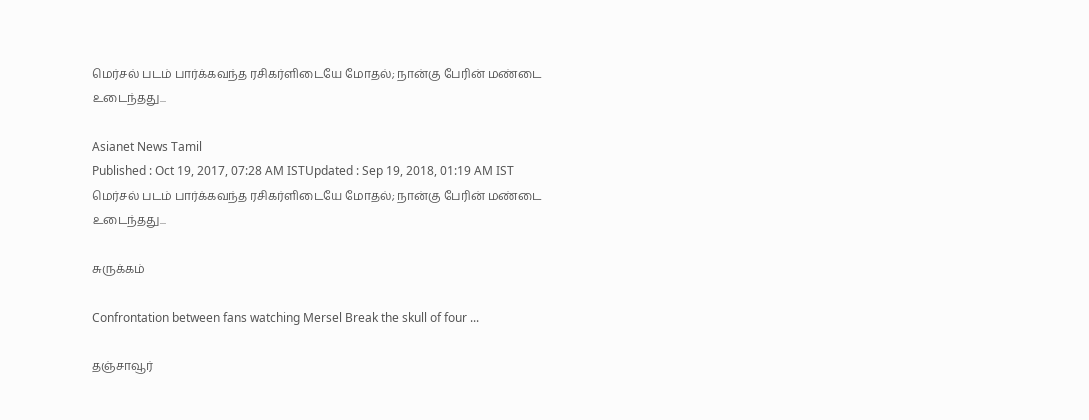மெர்சல் படம் பார்க்கவந்த ரசிகர்ளிடையே மோதல்; நான்கு பேரின் மண்டை உடைந்தது...

Asianet News Tamil
Published : Oct 19, 2017, 07:28 AM ISTUpdated : Sep 19, 2018, 01:19 AM IST
மெர்சல் படம் பார்க்கவந்த ரசிகர்ளிடையே மோதல்; நான்கு பேரின் மண்டை உடைந்தது...

சுருக்கம்

Confrontation between fans watching Mersel Break the skull of four ...

தஞ்சாவூர்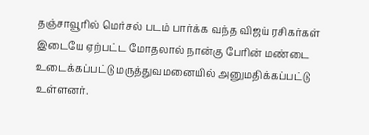தஞ்சாவூரில் மெர்சல் படம் பார்க்க வந்த விஜய் ரசிகர்கள் இடையே ஏற்பட்ட மோதலால் நான்கு பேரின் மண்டை உடைக்கப்பட்டு மருத்துவமனையில் அனுமதிக்கப்பட்டு உள்ளனர்.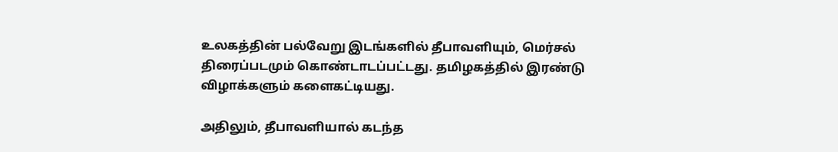உலகத்தின் பல்வேறு இடங்களில் தீபாவளியும், மெர்சல் திரைப்படமும் கொண்டாடப்பட்டது. தமிழகத்தில் இரண்டு விழாக்களும் களைகட்டியது.

அதிலும், தீபாவளியால் கடந்த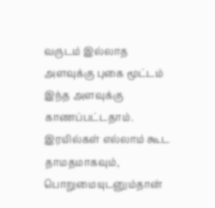வருடம் இல்லாத அளவுக்கு புகை மூட்டம் இந்த அளவுக்கு காணப்பட்டதாம். இரயில்கள் எல்லாம் கூட தாமதமாகவும், பொறுமையுடனும்தான்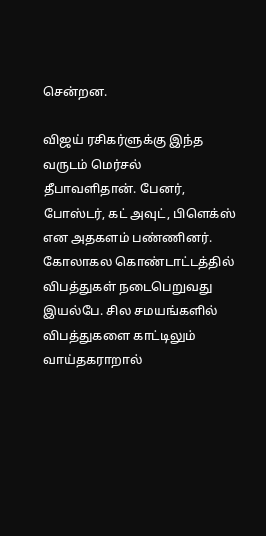சென்றன.

விஜய் ரசிகர்ளுக்கு இந்த வருடம் மெர்சல் தீபாவளிதான். பேனர், போஸ்டர், கட் அவுட், பிளெக்ஸ் என அதகளம் பண்ணினர். கோலாகல கொண்டாட்டத்தில் விபத்துகள் நடைபெறுவது இயல்பே. சில சமயங்களில் விபத்துகளை காட்டிலும் வாய்தகராறால்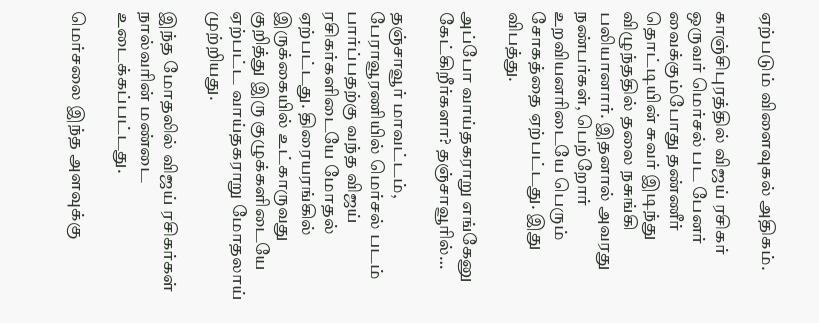ஏற்படும் விளைவுகல் அதிகம்.

காஞ்சிபுரத்தில் விஜய் ரசிகர் ஒருவர் மெர்சல் பட பேனர் வைக்கும்போது தண்ணீர் தொட்டியின் சுவர் இடிந்து விழுந்ததில் தலை நசுங்கி பலியானார். இதனால் அவரது நண்பர்கள், பெற்றோர் உறவியனரிடையே பெரும் சோகத்தை ஏற்பட்டது. இது விபத்து.

அப்போ வாய்தகராறு எங்கேனு கேட்கிறீர்களா? தஞ்சாவூரில்…

தஞ்சாவூர் மாவட்டம், பேராவூரணியில் மெர்சல் படம் பார்ப்பதற்கு வந்த விஜய் ரசிகர்களிடையே மோதல் ஏற்பட்டது. திரையரங்கில் இருக்கையில் உட்காருவது குறித்து இரு குழுக்களிடையே ஏற்பட்ட வாய்தகராறு மோதலாய் முற்றியது.

இந்த மோதலில் விஜய் ரசிகர்கள் நால்வரின் மண்டை உடைக்கப்பட்டது.

மெர்சலை இந்த அளவுக்கு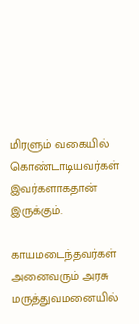மிரளும் வகையில் கொண்டாடியவர்கள் இவர்களாகதான் இருக்கும்.

காயமடைந்தவர்கள் அனைவரும் அரசு மருத்துவமனையில்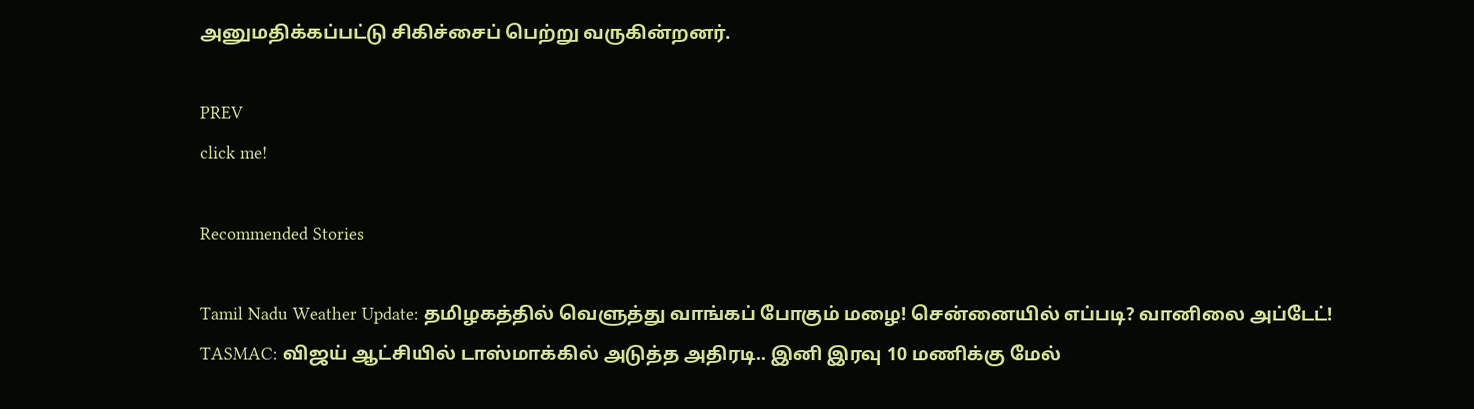அனுமதிக்கப்பட்டு சிகிச்சைப் பெற்று வருகின்றனர்.

PREV
click me!

Recommended Stories

Tamil Nadu Weather Update: தமிழகத்தில் வெளுத்து வாங்கப் போகும் மழை! சென்னையில் எப்படி? வானிலை அப்டேட்!
TASMAC: விஜய் ஆட்சியில் டாஸ்மாக்கில் அடுத்த அதிரடி.. இனி இரவு 10 மணிக்கு மேல்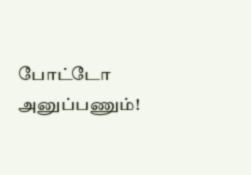போட்டோ அனுப்பணும்!